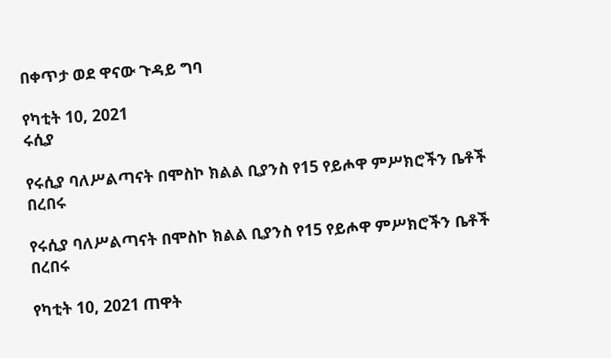በቀጥታ ወደ ዋናው ጉዳይ ግባ

የካቲት 10, 2021
ሩሲያ

የሩሲያ ባለሥልጣናት በሞስኮ ክልል ቢያንስ የ15 የይሖዋ ምሥክሮችን ቤቶች በረበሩ

የሩሲያ ባለሥልጣናት በሞስኮ ክልል ቢያንስ የ15 የይሖዋ ምሥክሮችን ቤቶች በረበሩ

የካቲት 10, 2021 ጠዋት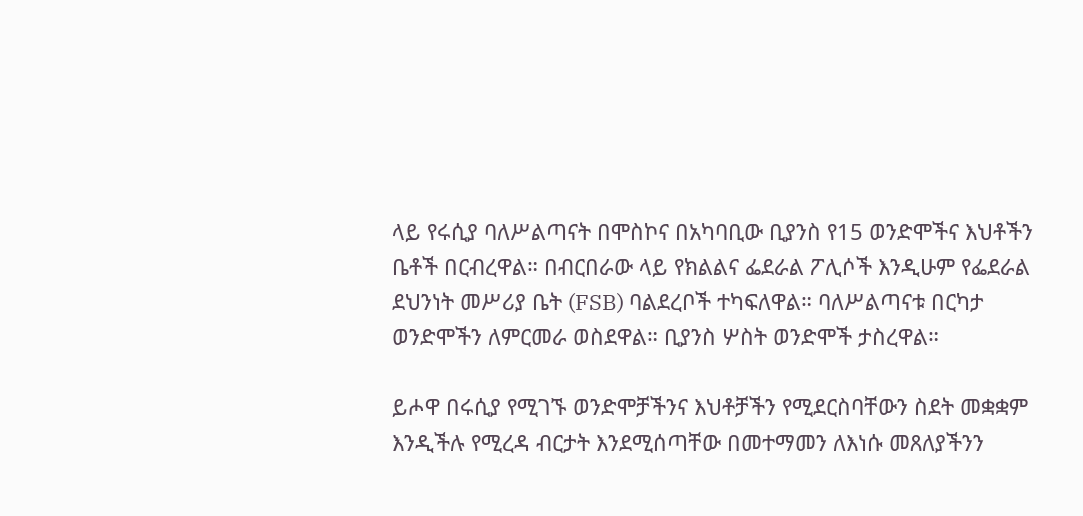ላይ የሩሲያ ባለሥልጣናት በሞስኮና በአካባቢው ቢያንስ የ15 ወንድሞችና እህቶችን ቤቶች በርብረዋል። በብርበራው ላይ የክልልና ፌደራል ፖሊሶች እንዲሁም የፌደራል ደህንነት መሥሪያ ቤት (FSB) ባልደረቦች ተካፍለዋል። ባለሥልጣናቱ በርካታ ወንድሞችን ለምርመራ ወስደዋል። ቢያንስ ሦስት ወንድሞች ታስረዋል።

ይሖዋ በሩሲያ የሚገኙ ወንድሞቻችንና እህቶቻችን የሚደርስባቸውን ስደት መቋቋም እንዲችሉ የሚረዳ ብርታት እንደሚሰጣቸው በመተማመን ለእነሱ መጸለያችንን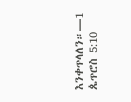እንቀጥላለን።—1 ጴጥሮስ 5:10